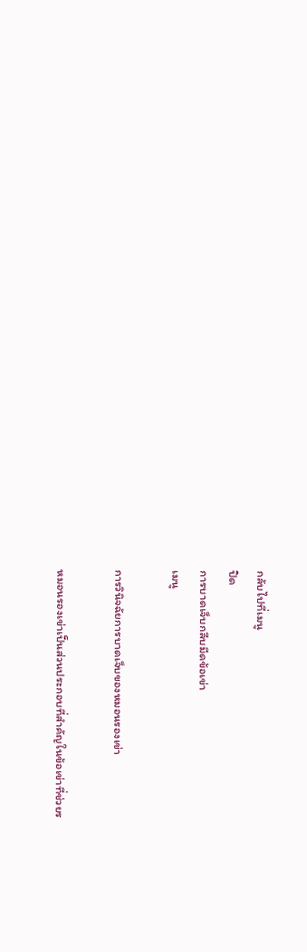กลับไปที่เมนู
ปิด
การบาดเจ็บกลีบมีดข้อเข่า
เมนู

การวินิจฉัยการบาดเจ็บของหมอนรองเข่า

หมอนรองเข่าเป็นส่วนประกอบที่สำคัญในข้อเข่าที่ช่วยร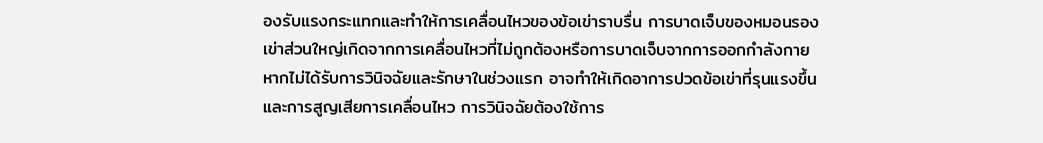องรับแรงกระแทกและทำให้การเคลื่อนไหวของข้อเข่าราบรื่น การบาดเจ็บของหมอนรองเข่าส่วนใหญ่เกิดจากการเคลื่อนไหวที่ไม่ถูกต้องหรือการบาดเจ็บจากการออกกำลังกาย หากไม่ได้รับการวินิจฉัยและรักษาในช่วงแรก อาจทำให้เกิดอาการปวดข้อเข่าที่รุนแรงขึ้นและการสูญเสียการเคลื่อนไหว การวินิจฉัยต้องใช้การ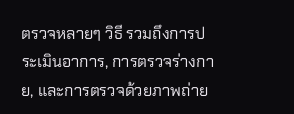ตรวจหลายๆ วิธี รวมถึงการประเมินอาการ, การตรวจร่างกาย, และการตรวจด้วยภาพถ่าย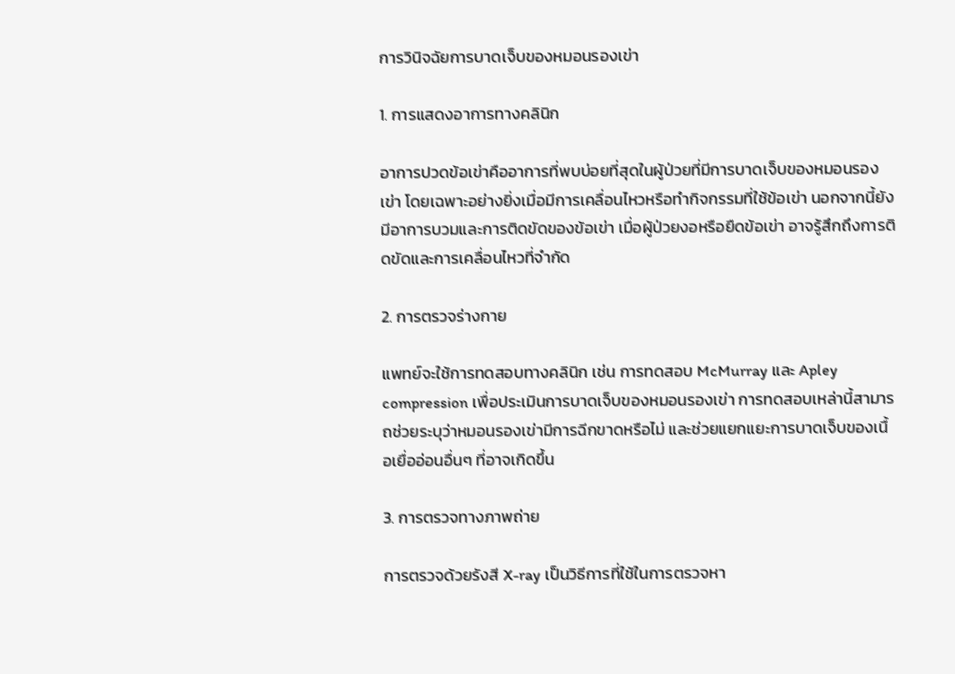การวินิจฉัยการบาดเจ็บของหมอนรองเข่า

1. การแสดงอาการทางคลินิก

อาการปวดข้อเข่าคืออาการที่พบบ่อยที่สุดในผู้ป่วยที่มีการบาดเจ็บของหมอนรองเข่า โดยเฉพาะอย่างยิ่งเมื่อมีการเคลื่อนไหวหรือทำกิจกรรมที่ใช้ข้อเข่า นอกจากนี้ยังมีอาการบวมและการติดขัดของข้อเข่า เมื่อผู้ป่วยงอหรือยืดข้อเข่า อาจรู้สึกถึงการติดขัดและการเคลื่อนไหวที่จำกัด

2. การตรวจร่างกาย

แพทย์จะใช้การทดสอบทางคลินิก เช่น การทดสอบ McMurray และ Apley compression เพื่อประเมินการบาดเจ็บของหมอนรองเข่า การทดสอบเหล่านี้สามารถช่วยระบุว่าหมอนรองเข่ามีการฉีกขาดหรือไม่ และช่วยแยกแยะการบาดเจ็บของเนื้อเยื่ออ่อนอื่นๆ ที่อาจเกิดขึ้น

3. การตรวจทางภาพถ่าย

การตรวจด้วยรังสี X-ray เป็นวิธีการที่ใช้ในการตรวจหา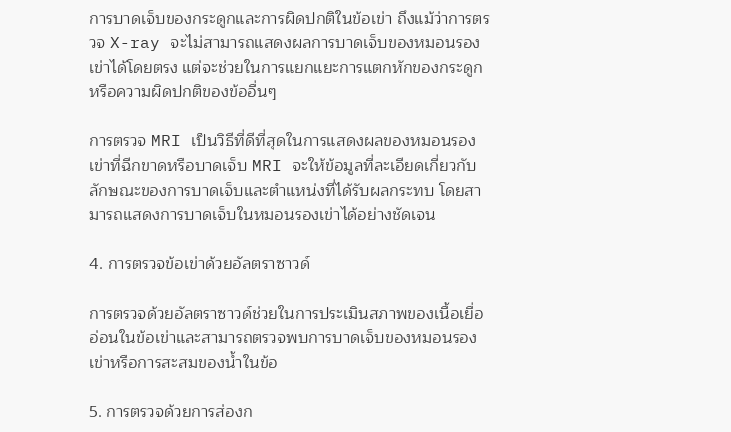การบาดเจ็บของกระดูกและการผิดปกติในข้อเข่า ถึงแม้ว่าการตรวจ X-ray จะไม่สามารถแสดงผลการบาดเจ็บของหมอนรองเข่าได้โดยตรง แต่จะช่วยในการแยกแยะการแตกหักของกระดูกหรือความผิดปกติของข้ออื่นๆ

การตรวจ MRI เป็นวิธีที่ดีที่สุดในการแสดงผลของหมอนรองเข่าที่ฉีกขาดหรือบาดเจ็บ MRI จะให้ข้อมูลที่ละเอียดเกี่ยวกับลักษณะของการบาดเจ็บและตำแหน่งที่ได้รับผลกระทบ โดยสามารถแสดงการบาดเจ็บในหมอนรองเข่าได้อย่างชัดเจน

4. การตรวจข้อเข่าด้วยอัลตราซาวด์

การตรวจด้วยอัลตราซาวด์ช่วยในการประเมินสภาพของเนื้อเยื่ออ่อนในข้อเข่าและสามารถตรวจพบการบาดเจ็บของหมอนรองเข่าหรือการสะสมของน้ำในข้อ

5. การตรวจด้วยการส่องก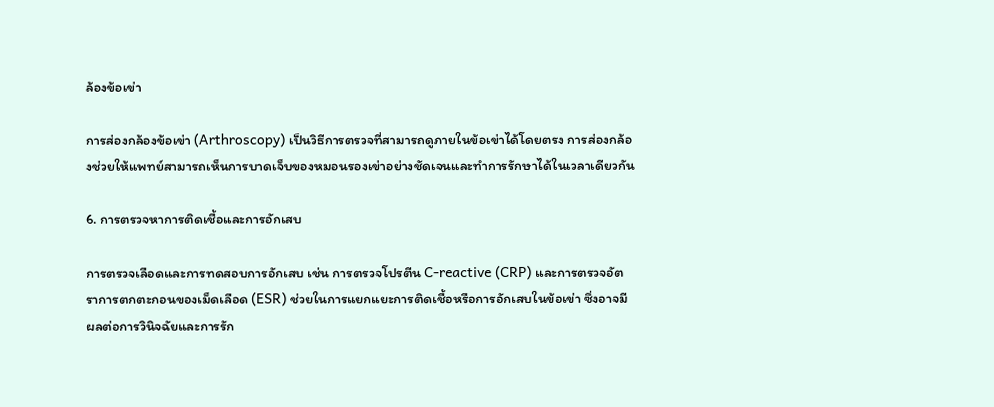ล้องข้อเข่า

การส่องกล้องข้อเข่า (Arthroscopy) เป็นวิธีการตรวจที่สามารถดูภายในข้อเข่าได้โดยตรง การส่องกล้องช่วยให้แพทย์สามารถเห็นการบาดเจ็บของหมอนรองเข่าอย่างชัดเจนและทำการรักษาได้ในเวลาเดียวกัน

6. การตรวจหาการติดเชื้อและการอักเสบ

การตรวจเลือดและการทดสอบการอักเสบ เช่น การตรวจโปรตีน C-reactive (CRP) และการตรวจอัตราการตกตะกอนของเม็ดเลือด (ESR) ช่วยในการแยกแยะการติดเชื้อหรือการอักเสบในข้อเข่า ซึ่งอาจมีผลต่อการวินิจฉัยและการรัก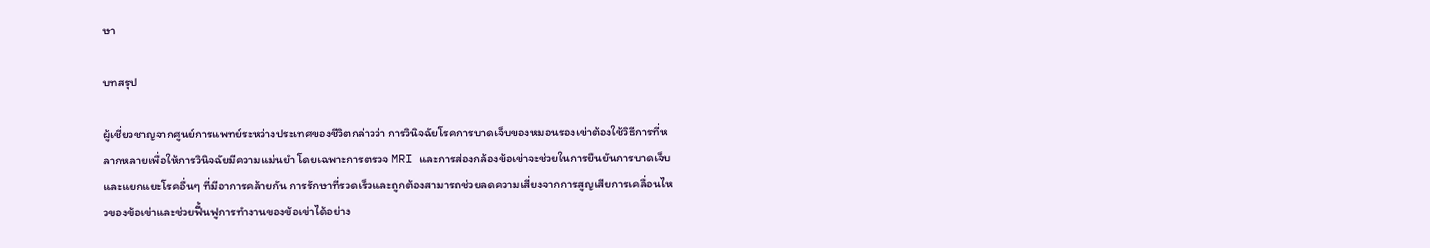ษา

บทสรุป

ผู้เชี่ยวชาญจากศูนย์การแพทย์ระหว่างประเทศของชีวิตกล่าวว่า การวินิจฉัยโรคการบาดเจ็บของหมอนรองเข่าต้องใช้วิธีการที่หลากหลายเพื่อให้การวินิจฉัยมีความแม่นยำ โดยเฉพาะการตรวจ MRI และการส่องกล้องข้อเข่าจะช่วยในการยืนยันการบาดเจ็บและแยกแยะโรคอื่นๆ ที่มีอาการคล้ายกัน การรักษาที่รวดเร็วและถูกต้องสามารถช่วยลดความเสี่ยงจากการสูญเสียการเคลื่อนไหวของข้อเข่าและช่วยฟื้นฟูการทำงานของข้อเข่าได้อย่าง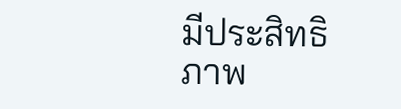มีประสิทธิภาพ